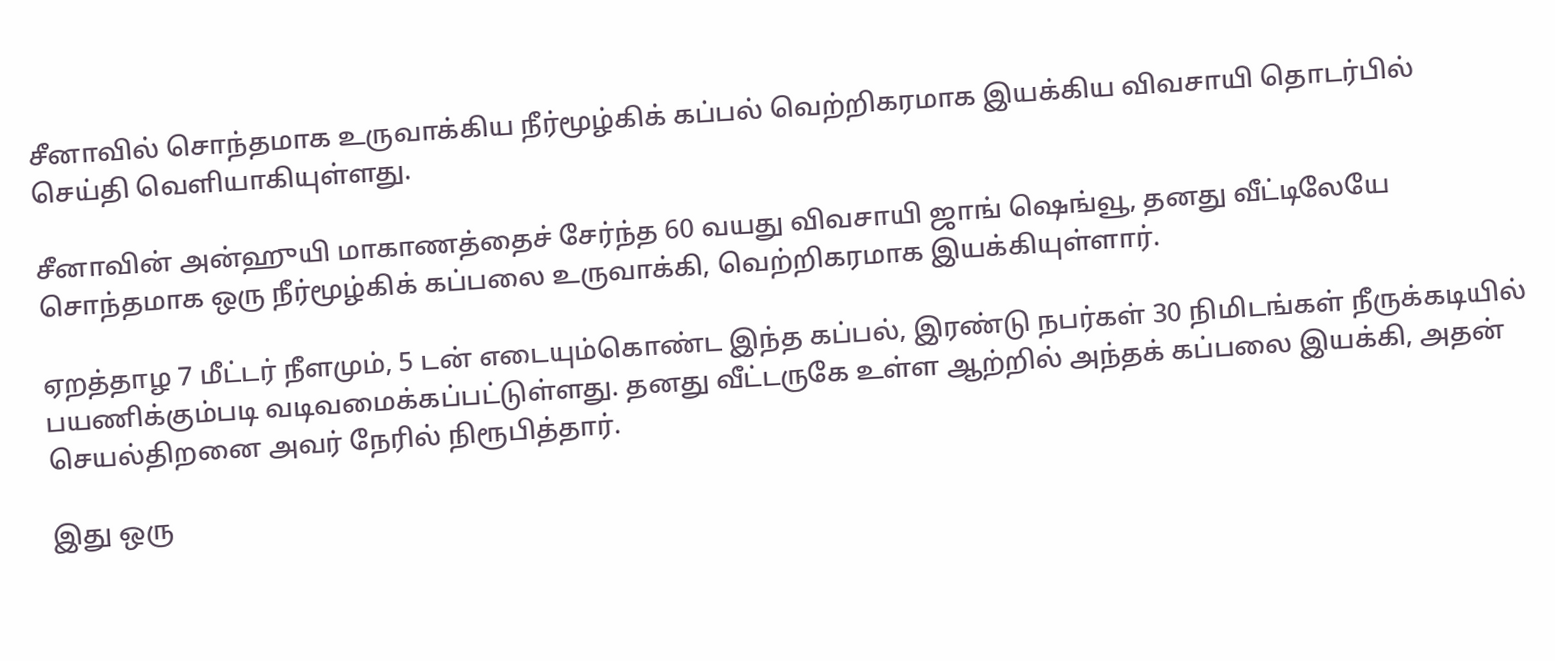சீனாவில் சொந்தமாக உருவாக்கிய நீர்மூழ்கிக் கப்பல் வெற்றிகரமாக இயக்கிய விவசாயி தொடர்பில் செய்தி வெளியாகியுள்ளது.

சீனாவின் அன்ஹுயி மாகாணத்தைச் சேர்ந்த 60 வயது விவசாயி ஜாங் ஷெங்வூ, தனது வீட்டிலேயே சொந்தமாக ஒரு நீர்மூழ்கிக் கப்பலை உருவாக்கி, வெற்றிகரமாக இயக்கியுள்ளார்.

ஏறத்தாழ 7 மீட்டர் நீளமும், 5 டன் எடையும்கொண்ட இந்த கப்பல், இரண்டு நபர்கள் 30 நிமிடங்கள் நீருக்கடியில் பயணிக்கும்படி வடிவமைக்கப்பட்டுள்ளது. தனது வீட்டருகே உள்ள ஆற்றில் அந்தக் கப்பலை இயக்கி, அதன் செயல்திறனை அவர் நேரில் நிரூபித்தார்.

இது ஒரு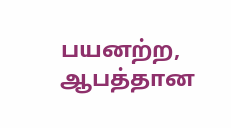பயனற்ற, ஆபத்தான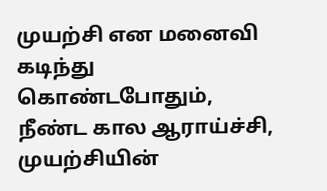முயற்சி என மனைவி கடிந்து கொண்டபோதும், நீண்ட கால ஆராய்ச்சி, முயற்சியின்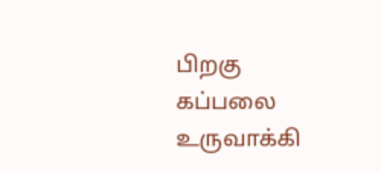பிறகு கப்பலை உருவாக்கி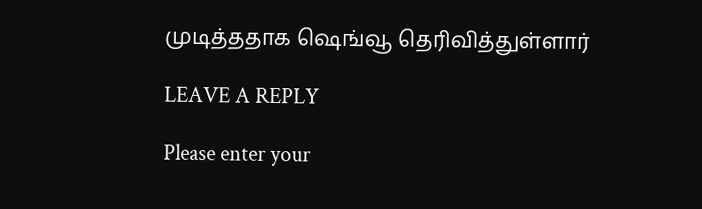முடித்ததாக ஷெங்வூ தெரிவித்துள்ளார்

LEAVE A REPLY

Please enter your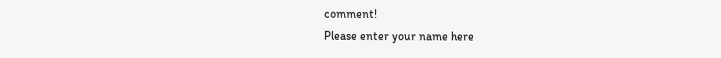comment!
Please enter your name here